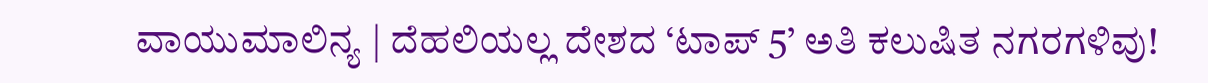ವಾಯುಮಾಲಿನ್ಯ | ದೆಹಲಿಯಲ್ಲ ದೇಶದ ‘ಟಾಪ್‌ 5’ ಅತಿ ಕಲುಷಿತ ನಗರಗಳಿವು!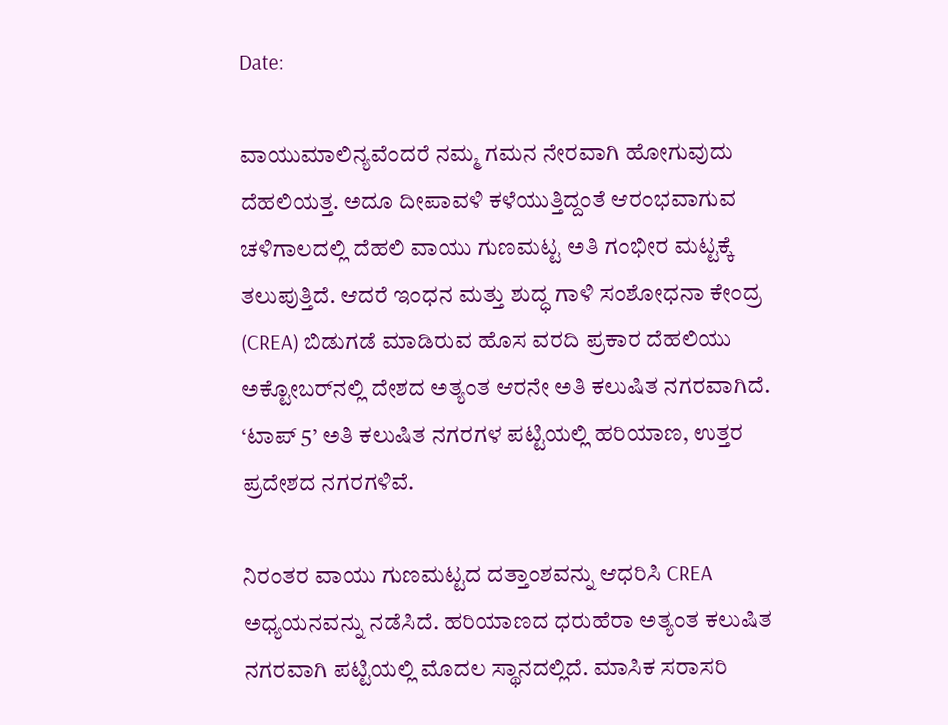Date:

ವಾಯುಮಾಲಿನ್ಯವೆಂದರೆ ನಮ್ಮ ಗಮನ ನೇರವಾಗಿ ಹೋಗುವುದು ದೆಹಲಿಯತ್ತ. ಅದೂ ದೀಪಾವಳಿ ಕಳೆಯುತ್ತಿದ್ದಂತೆ ಆರಂಭವಾಗುವ ಚಳಿಗಾಲದಲ್ಲಿ ದೆಹಲಿ ವಾಯು ಗುಣಮಟ್ಟ ಅತಿ ಗಂಭೀರ ಮಟ್ಟಕ್ಕೆ ತಲುಪುತ್ತಿದೆ. ಆದರೆ ಇಂಧನ ಮತ್ತು ಶುದ್ಧ ಗಾಳಿ ಸಂಶೋಧನಾ ಕೇಂದ್ರ (CREA) ಬಿಡುಗಡೆ ಮಾಡಿರುವ ಹೊಸ ವರದಿ ಪ್ರಕಾರ ದೆಹಲಿಯು ಅಕ್ಟೋಬರ್‌ನಲ್ಲಿ ದೇಶದ ಅತ್ಯಂತ ಆರನೇ ಅತಿ ಕಲುಷಿತ ನಗರವಾಗಿದೆ. ‘ಟಾಪ್ 5’ ಅತಿ ಕಲುಷಿತ ನಗರಗಳ ಪಟ್ಟಿಯಲ್ಲಿ ಹರಿಯಾಣ, ಉತ್ತರ ಪ್ರದೇಶದ ನಗರಗಳಿವೆ.

ನಿರಂತರ ವಾಯು ಗುಣಮಟ್ಟದ ದತ್ತಾಂಶವನ್ನು ಆಧರಿಸಿ CREA ಅಧ್ಯಯನವನ್ನು ನಡೆಸಿದೆ. ಹರಿಯಾಣದ ಧರುಹೆರಾ ಅತ್ಯಂತ ಕಲುಷಿತ ನಗರವಾಗಿ ಪಟ್ಟಿಯಲ್ಲಿ ಮೊದಲ ಸ್ಥಾನದಲ್ಲಿದೆ. ಮಾಸಿಕ ಸರಾಸರಿ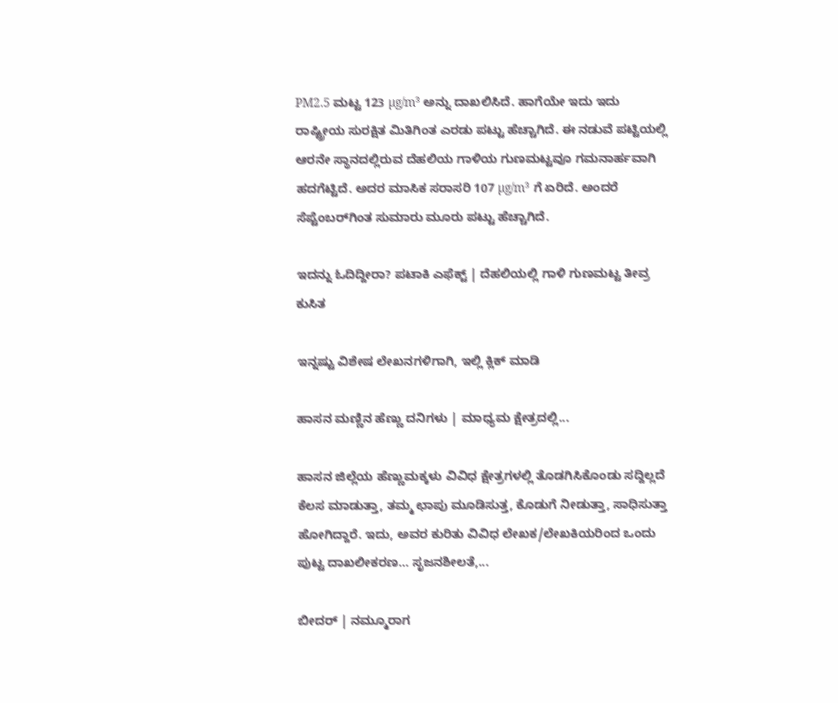PM2.5 ಮಟ್ಟ 123 µg/m³ ಅನ್ನು ದಾಖಲಿಸಿದೆ. ಹಾಗೆಯೇ ಇದು ಇದು ರಾಷ್ಟ್ರೀಯ ಸುರಕ್ಷಿತ ಮಿತಿಗಿಂತ ಎರಡು ಪಟ್ಟು ಹೆಚ್ಚಾಗಿದೆ. ಈ ನಡುವೆ ಪಟ್ಟಿಯಲ್ಲಿ ಆರನೇ ಸ್ಥಾನದಲ್ಲಿರುವ ದೆಹಲಿಯ ಗಾಳಿಯ ಗುಣಮಟ್ಟವೂ ಗಮನಾರ್ಹವಾಗಿ ಹದಗೆಟ್ಟಿದೆ. ಅದರ ಮಾಸಿಕ ಸರಾಸರಿ 107 µg/m³ ಗೆ ಏರಿದೆ. ಅಂದರೆ ಸೆಪ್ಟೆಂಬರ್‌ಗಿಂತ ಸುಮಾರು ಮೂರು ಪಟ್ಟು ಹೆಚ್ಚಾಗಿದೆ.

ಇದನ್ನು ಓದಿದ್ದೀರಾ? ಪಟಾಕಿ ಎಫೆಕ್ಟ್ | ದೆಹಲಿಯಲ್ಲಿ ಗಾಳಿ ಗುಣಮಟ್ಟ ತೀವ್ರ ಕುಸಿತ

ಇನ್ನಷ್ಟು ವಿಶೇಷ ಲೇಖನಗಳಿಗಾಗಿ, ಇಲ್ಲಿ ಕ್ಲಿಕ್ ಮಾಡಿ

ಹಾಸನ ಮಣ್ಣಿನ ಹೆಣ್ಣು ದನಿಗಳು | ಮಾಧ್ಯಮ ಕ್ಷೇತ್ರದಲ್ಲಿ...

ಹಾಸನ ಜಿಲ್ಲೆಯ ಹೆಣ್ಣುಮಕ್ಕಳು ವಿವಿಧ ಕ್ಷೇತ್ರಗಳಲ್ಲಿ ತೊಡಗಿಸಿಕೊಂಡು ಸದ್ದಿಲ್ಲದೆ ಕೆಲಸ ಮಾಡುತ್ತಾ, ತಮ್ಮ ಛಾಪು ಮೂಡಿಸುತ್ತ, ಕೊಡುಗೆ ನೀಡುತ್ತಾ, ಸಾಧಿಸುತ್ತಾ ಹೋಗಿದ್ದಾರೆ. ಇದು, ಅವರ ಕುರಿತು ವಿವಿಧ ಲೇಖಕ/ಲೇಖಕಿಯರಿಂದ ಒಂದು ಪುಟ್ಟ ದಾಖಲೀಕರಣ… ಸೃಜನಶೀಲತೆ,...

ಬೀದರ್ | ನಮ್ಮೂರಾಗ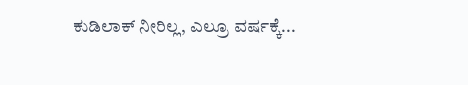ಕುಡಿಲಾಕ್ ನೀರಿಲ್ಲ, ಎಲ್ರೂ ವರ್ಷಕ್ಕೆ...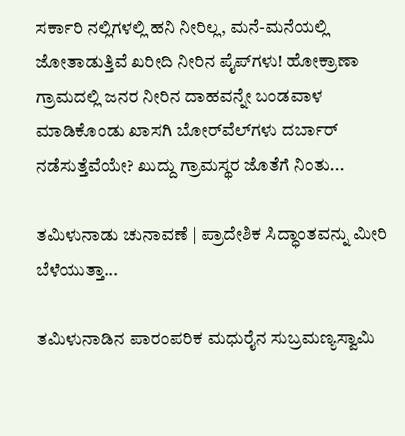ಸರ್ಕಾರಿ ನಲ್ಲಿಗಳಲ್ಲಿ ಹನಿ ನೀರಿಲ್ಲ, ಮನೆ-ಮನೆಯಲ್ಲಿ ಜೋತಾಡುತ್ತಿವೆ ಖರೀದಿ ನೀರಿನ ಪೈಪ್‌ಗಳು! ಹೋಕ್ರಾಣಾ ಗ್ರಾಮದಲ್ಲಿ ಜನರ ನೀರಿನ ದಾಹವನ್ನೇ ಬಂಡವಾಳ ಮಾಡಿಕೊಂಡು ಖಾಸಗಿ ಬೋರ್‌ವೆಲ್‌ಗಳು ದರ್ಬಾರ್‌ ನಡೆಸುತ್ತೆವೆಯೇ? ಖುದ್ದು ಗ್ರಾಮಸ್ಥರ ಜೊತೆಗೆ ನಿಂತು...

ತಮಿಳುನಾಡು ಚುನಾವಣೆ | ಪ್ರಾದೇಶಿಕ ಸಿದ್ಧಾಂತವನ್ನು ಮೀರಿ ಬೆಳೆಯುತ್ತಾ...

ತಮಿಳುನಾಡಿನ ಪಾರಂಪರಿಕ ಮಧುರೈನ ಸುಬ್ರಮಣ್ಯಸ್ವಾಮಿ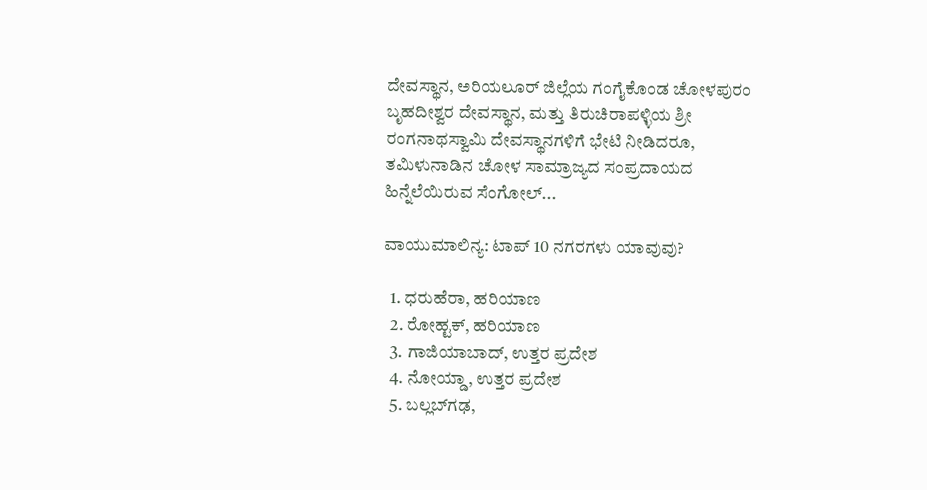ದೇವಸ್ಥಾನ, ಅರಿಯಲೂರ್ ಜಿಲ್ಲೆಯ ಗಂಗೈಕೊಂಡ ಚೋಳಪುರಂ ಬೃಹದೀಶ್ವರ ದೇವಸ್ಥಾನ, ಮತ್ತು ತಿರುಚಿರಾಪಳ್ಳಿಯ ಶ್ರೀ ರಂಗನಾಥಸ್ವಾಮಿ ದೇವಸ್ಥಾನಗಳಿಗೆ ಭೇಟಿ ನೀಡಿದರೂ, ತಮಿಳುನಾಡಿನ ಚೋಳ ಸಾಮ್ರಾಜ್ಯದ ಸಂಪ್ರದಾಯದ ಹಿನ್ನೆಲೆಯಿರುವ ಸೆಂಗೋಲ್...

ವಾಯುಮಾಲಿನ್ಯ: ಟಾಪ್ 10 ನಗರಗಳು ಯಾವುವು?

  1. ಧರುಹೆರಾ, ಹರಿಯಾಣ
  2. ರೋಹ್ಟಕ್, ಹರಿಯಾಣ
  3. ಗಾಜಿಯಾಬಾದ್, ಉತ್ತರ ಪ್ರದೇಶ
  4. ನೋಯ್ಡಾ, ಉತ್ತರ ಪ್ರದೇಶ
  5. ಬಲ್ಲಬ್‌ಗಢ,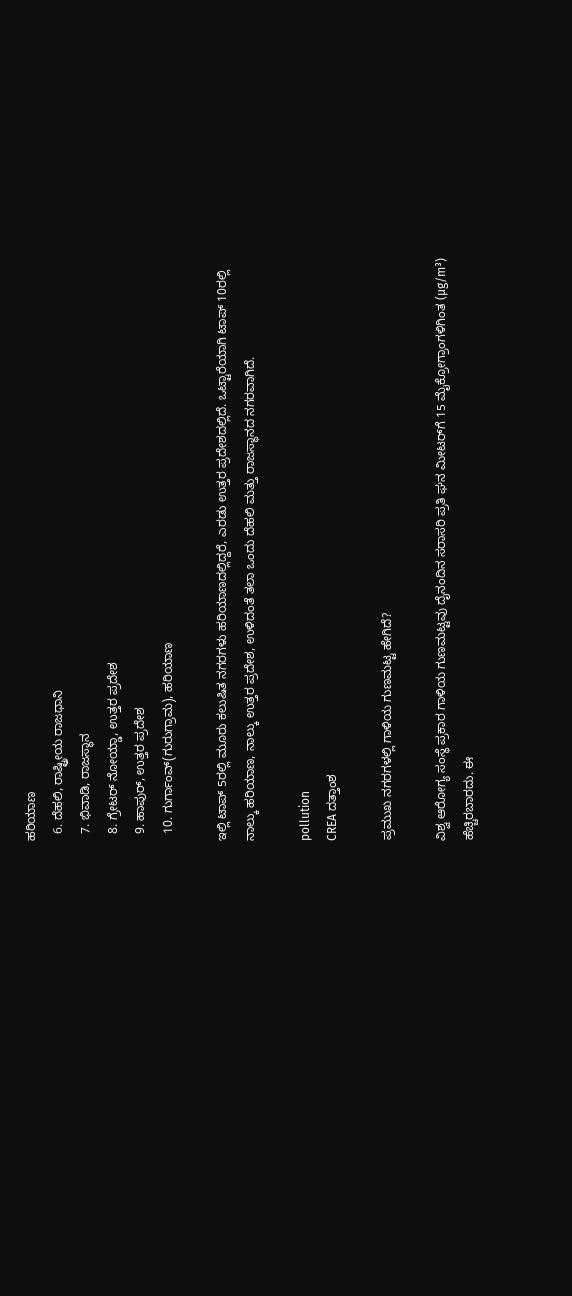ಹರಿಯಾಣ
  6. ದೆಹಲಿ, ರಾಷ್ಟ್ರೀಯ ರಾಜಧಾನಿ
  7. ಭಿವಾಡಿ, ರಾಜಸ್ಥಾನ
  8. ಗ್ರೇಟರ್ ನೋಯ್ಡಾ, ಉತ್ತರ ಪ್ರದೇಶ
  9. ಹಾಪುರ್, ಉತ್ತರ ಪ್ರದೇಶ
  10. ಗುರ್ಗಾಂವ್(ಗುರುಗ್ರಾಮ), ಹರಿಯಾಣ

ಇಲ್ಲಿ ಟಾಪ್‌ 5ರಲ್ಲಿ ಮೂರು ಕಲುಷಿತ ನಗರಗಳು ಹರಿಯಾಣದಲ್ಲಿದ್ದರೆ, ಎರಡು ಉತ್ತರ ಪ್ರದೇಶದಲ್ಲಿದೆ. ಒಟ್ಟಾರೆಯಾಗಿ ಟಾಪ್ 10ರಲ್ಲಿ ನಾಲ್ಕು ಹರಿಯಾಣ, ನಾಲ್ಕು ಉತ್ತರ ಪ್ರದೇಶ, ಉಳಿದಂತೆ ತಲಾ ಒಂದು ದೆಹಲಿ ಮತ್ತು ರಾಜಸ್ಥಾನದ ನಗರವಾಗಿದೆ.

pollution
CREA ದತ್ತಾಂಶ

ಪ್ರಮುಖ ನಗರಗಳಲ್ಲಿ ಗಾಳಿಯ ಗುಣಮಟ್ಟ ಹೇಗಿದೆ?

ವಿಶ್ವ ಆರೋಗ್ಯ ಸಂಸ್ಥೆ ಪ್ರಕಾರ ಗಾಳಿಯ ಗುಣಮಟ್ಟವು ದೈನಂದಿನ ಸರಾಸರಿ ಪ್ರತಿ ಘನ ಮೀಟರ್‌ಗೆ 15 ಮೈಕ್ರೋಗ್ರಾಂಗಳಿಗಿಂತ (µg/m³) ಹೆಚ್ಚಿರಬಾರದು. ಈ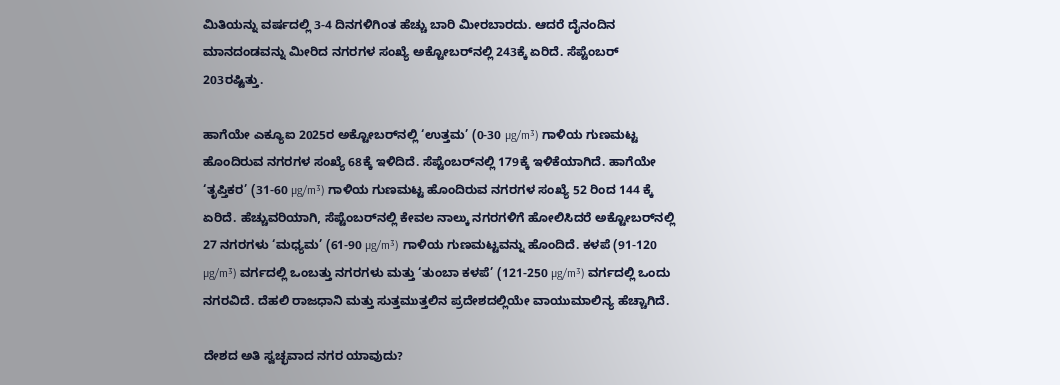ಮಿತಿಯನ್ನು ವರ್ಷದಲ್ಲಿ 3-4 ದಿನಗಳಿಗಿಂತ ಹೆಚ್ಚು ಬಾರಿ ಮೀರಬಾರದು. ಆದರೆ ದೈನಂದಿನ ಮಾನದಂಡವನ್ನು ಮೀರಿದ ನಗರಗಳ ಸಂಖ್ಯೆ ಅಕ್ಟೋಬರ್‌ನಲ್ಲಿ 243ಕ್ಕೆ ಏರಿದೆ. ಸೆಪ್ಟೆಂಬರ್ 203ರಷ್ಟಿತ್ತು.

ಹಾಗೆಯೇ ಎಕ್ಯೂಐ 2025ರ ಅಕ್ಟೋಬರ್‌ನಲ್ಲಿ ‘ಉತ್ತಮ’ (0-30 µg/m³) ಗಾಳಿಯ ಗುಣಮಟ್ಟ ಹೊಂದಿರುವ ನಗರಗಳ ಸಂಖ್ಯೆ 68ಕ್ಕೆ ಇಳಿದಿದೆ. ಸೆಪ್ಟೆಂಬರ್‌ನಲ್ಲಿ 179ಕ್ಕೆ ಇಳಿಕೆಯಾಗಿದೆ. ಹಾಗೆಯೇ ‘ತೃಪ್ತಿಕರ’ (31-60 µg/m³) ಗಾಳಿಯ ಗುಣಮಟ್ಟ ಹೊಂದಿರುವ ನಗರಗಳ ಸಂಖ್ಯೆ 52 ರಿಂದ 144 ಕ್ಕೆ ಏರಿದೆ. ಹೆಚ್ಚುವರಿಯಾಗಿ, ಸೆಪ್ಟೆಂಬರ್‌ನಲ್ಲಿ ಕೇವಲ ನಾಲ್ಕು ನಗರಗಳಿಗೆ ಹೋಲಿಸಿದರೆ ಅಕ್ಟೋಬರ್‌ನಲ್ಲಿ 27 ನಗರಗಳು ‘ಮಧ್ಯಮ’ (61-90 µg/m³) ಗಾಳಿಯ ಗುಣಮಟ್ಟವನ್ನು ಹೊಂದಿದೆ. ಕಳಪೆ (91-120 µg/m³) ವರ್ಗದಲ್ಲಿ ಒಂಬತ್ತು ನಗರಗಳು ಮತ್ತು ‘ತುಂಬಾ ಕಳಪೆ’ (121-250 µg/m³) ವರ್ಗದಲ್ಲಿ ಒಂದು ನಗರವಿದೆ. ದೆಹಲಿ ರಾಜಧಾನಿ ಮತ್ತು ಸುತ್ತಮುತ್ತಲಿನ ಪ್ರದೇಶದಲ್ಲಿಯೇ ವಾಯುಮಾಲಿನ್ಯ ಹೆಚ್ಚಾಗಿದೆ.

ದೇಶದ ಅತಿ ಸ್ವಚ್ಛವಾದ ನಗರ ಯಾವುದು?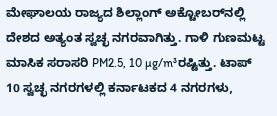ಮೇಘಾಲಯ ರಾಜ್ಯದ ಶಿಲ್ಲಾಂಗ್ ಅಕ್ಟೋಬರ್‌ನಲ್ಲಿ ದೇಶದ ಅತ್ಯಂತ ಸ್ವಚ್ಛ ನಗರವಾಗಿತ್ತು. ಗಾಳಿ ಗುಣಮಟ್ಟ ಮಾಸಿಕ ಸರಾಸರಿ PM2.5, 10 µg/m³ರಷ್ಟಿತ್ತು. ಟಾಪ್ 10 ಸ್ವಚ್ಛ ನಗರಗಳಲ್ಲಿ ಕರ್ನಾಟಕದ 4 ನಗರಗಳು,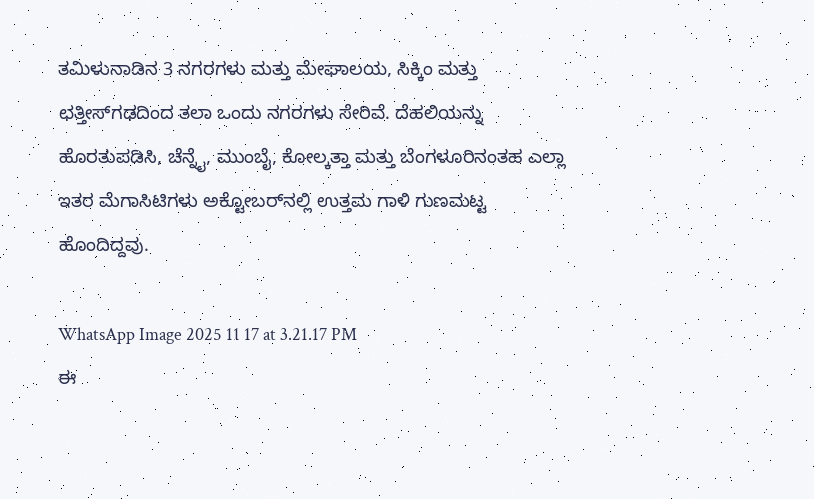ತಮಿಳುನಾಡಿನ 3 ನಗರಗಳು ಮತ್ತು ಮೇಘಾಲಯ, ಸಿಕ್ಕಿಂ ಮತ್ತು ಛತ್ತೀಸ್‌ಗಢದಿಂದ ತಲಾ ಒಂದು ನಗರಗಳು ಸೇರಿವೆ. ದೆಹಲಿಯನ್ನು ಹೊರತುಪಡಿಸಿ, ಚೆನ್ನೈ, ಮುಂಬೈ, ಕೋಲ್ಕತ್ತಾ ಮತ್ತು ಬೆಂಗಳೂರಿನಂತಹ ಎಲ್ಲಾ ಇತರ ಮೆಗಾಸಿಟಿಗಳು ಅಕ್ಟೋಬರ್‌ನಲ್ಲಿ ಉತ್ತಮ ಗಾಳಿ ಗುಣಮಟ್ಟ ಹೊಂದಿದ್ದವು.

WhatsApp Image 2025 11 17 at 3.21.17 PM
ಈ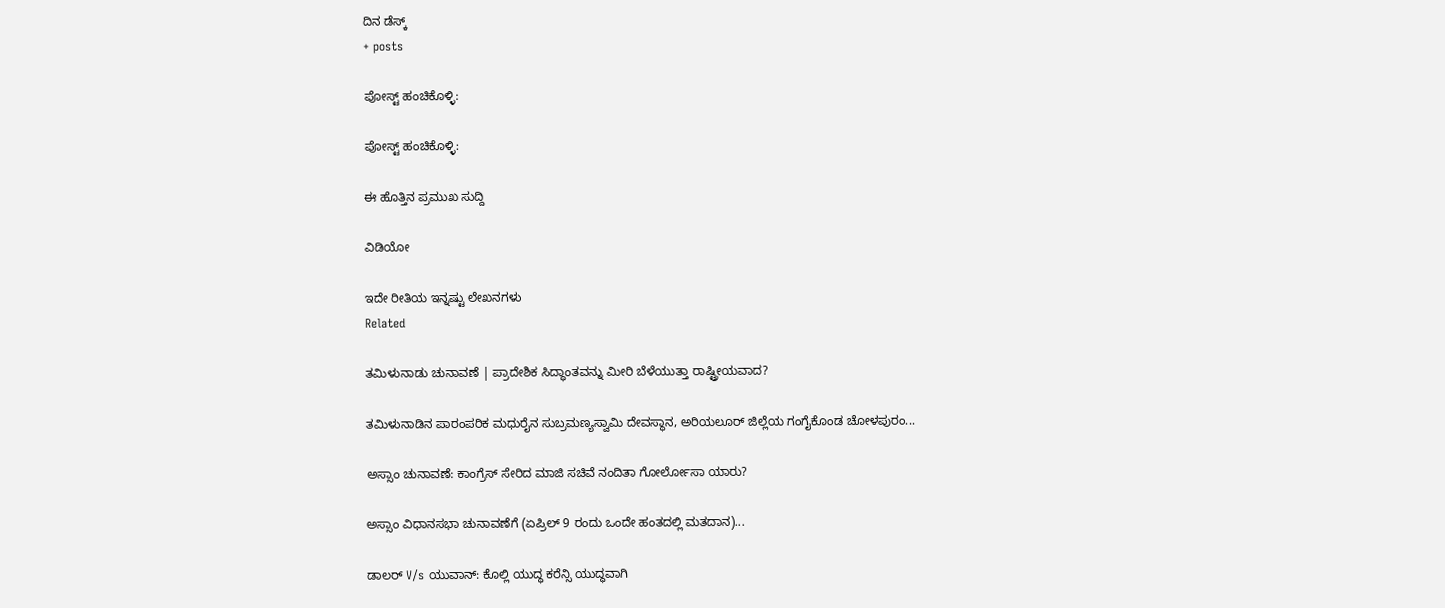ದಿನ ಡೆಸ್ಕ್
+ posts

ಪೋಸ್ಟ್ ಹಂಚಿಕೊಳ್ಳಿ:

ಪೋಸ್ಟ್ ಹಂಚಿಕೊಳ್ಳಿ:

ಈ ಹೊತ್ತಿನ ಪ್ರಮುಖ ಸುದ್ದಿ

ವಿಡಿಯೋ

ಇದೇ ರೀತಿಯ ಇನ್ನಷ್ಟು ಲೇಖನಗಳು
Related

ತಮಿಳುನಾಡು ಚುನಾವಣೆ | ಪ್ರಾದೇಶಿಕ ಸಿದ್ಧಾಂತವನ್ನು ಮೀರಿ ಬೆಳೆಯುತ್ತಾ ರಾಷ್ಟ್ರೀಯವಾದ?

ತಮಿಳುನಾಡಿನ ಪಾರಂಪರಿಕ ಮಧುರೈನ ಸುಬ್ರಮಣ್ಯಸ್ವಾಮಿ ದೇವಸ್ಥಾನ, ಅರಿಯಲೂರ್ ಜಿಲ್ಲೆಯ ಗಂಗೈಕೊಂಡ ಚೋಳಪುರಂ...

ಅಸ್ಸಾಂ ಚುನಾವಣೆ: ಕಾಂಗ್ರೆಸ್ ಸೇರಿದ ಮಾಜಿ ಸಚಿವೆ ನಂದಿತಾ ಗೋರ್ಲೋಸಾ ಯಾರು?

ಅಸ್ಸಾಂ ವಿಧಾನಸಭಾ ಚುನಾವಣೆಗೆ (ಏಪ್ರಿಲ್ 9 ರಂದು ಒಂದೇ ಹಂತದಲ್ಲಿ ಮತದಾನ)...

ಡಾಲರ್ V/s ಯುವಾನ್: ಕೊಲ್ಲಿ ಯುದ್ಧ ಕರೆನ್ಸಿ ಯುದ್ಧವಾಗಿ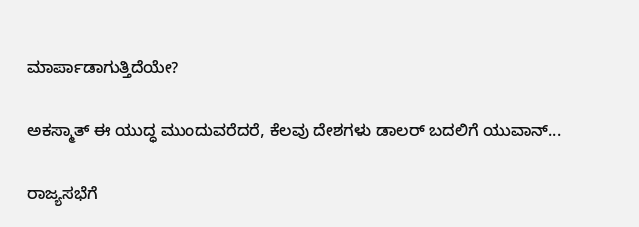ಮಾರ್ಪಾಡಾಗುತ್ತಿದೆಯೇ?

ಅಕಸ್ಮಾತ್ ಈ ಯುದ್ಧ ಮುಂದುವರೆದರೆ, ಕೆಲವು ದೇಶಗಳು ಡಾಲರ್ ಬದಲಿಗೆ ಯುವಾನ್...

ರಾಜ್ಯಸಭೆಗೆ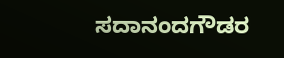ಸದಾನಂದಗೌಡರ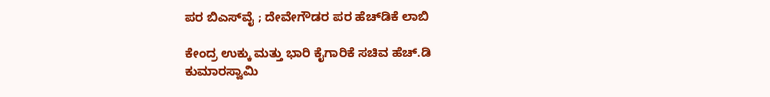ಪರ ಬಿಎಸ್‌ವೈ ; ದೇವೇಗೌಡರ ಪರ ಹೆಚ್‌ಡಿಕೆ ಲಾಬಿ

ಕೇಂದ್ರ ಉಕ್ಕು ಮತ್ತು ಭಾರಿ ಕೈಗಾರಿಕೆ ಸಚಿವ ಹೆಚ್‌.ಡಿ ಕುಮಾರಸ್ವಾಮಿ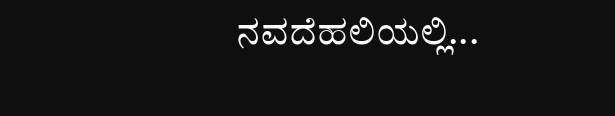ನವದೆಹಲಿಯಲ್ಲಿ...